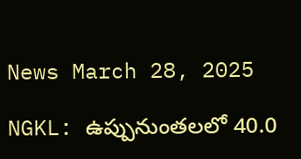News March 28, 2025

NGKL: ఉప్పునుంతలలో 40.0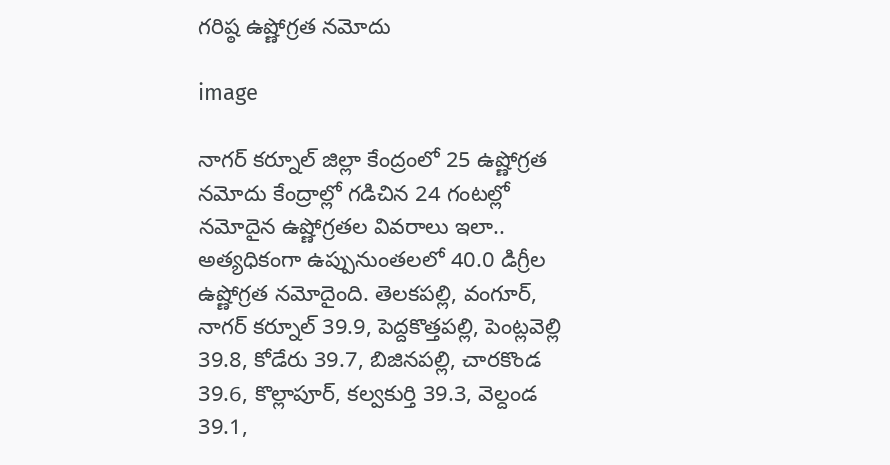గరిష్ఠ ఉష్ణోగ్రత నమోదు

image

నాగర్ కర్నూల్ జిల్లా కేంద్రంలో 25 ఉష్ణోగ్రత నమోదు కేంద్రాల్లో గడిచిన 24 గంటల్లో నమోదైన ఉష్ణోగ్రతల వివరాలు ఇలా.. అత్యధికంగా ఉప్పునుంతలలో 40.0 డిగ్రీల ఉష్ణోగ్రత నమోదైంది. తెలకపల్లి, వంగూర్, నాగర్ కర్నూల్ 39.9, పెద్దకొత్తపల్లి, పెంట్లవెల్లి 39.8, కోడేరు 39.7, బిజినపల్లి, చారకొండ 39.6, కొల్లాపూర్, కల్వకుర్తి 39.3, వెల్దండ 39.1,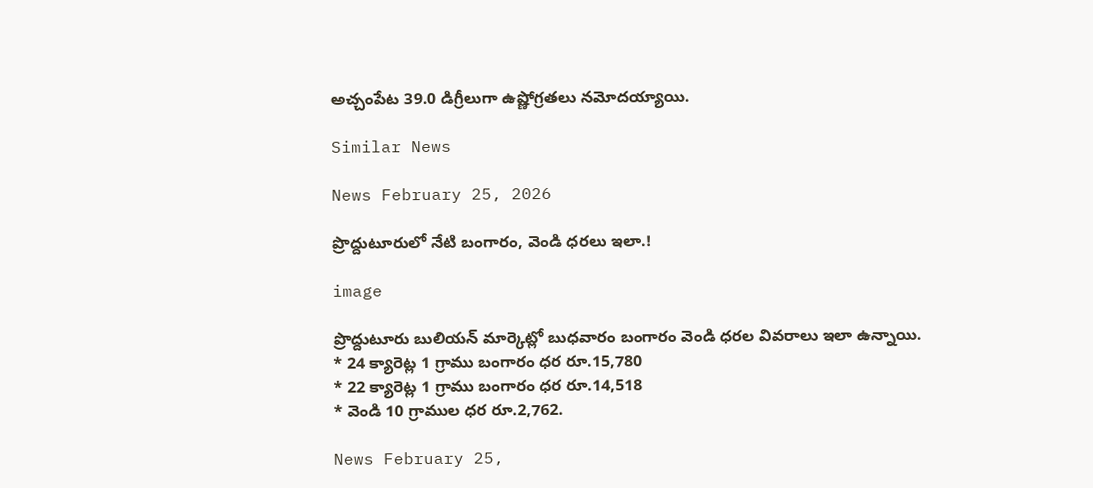అచ్చంపేట 39.0 డిగ్రీలుగా ఉష్ణోగ్రతలు నమోదయ్యాయి.

Similar News

News February 25, 2026

ప్రొద్దుటూరులో నేటి బంగారం, వెండి ధరలు ఇలా.!

image

ప్రొద్దుటూరు బులియన్ మార్కెట్లో బుధవారం బంగారం వెండి ధరల వివరాలు ఇలా ఉన్నాయి.
* 24 క్యారెట్ల 1 గ్రాము బంగారం ధర రూ.15,780
* 22 క్యారెట్ల 1 గ్రాము బంగారం ధర రూ.14,518
* వెండి 10 గ్రాముల ధర రూ.2,762.

News February 25,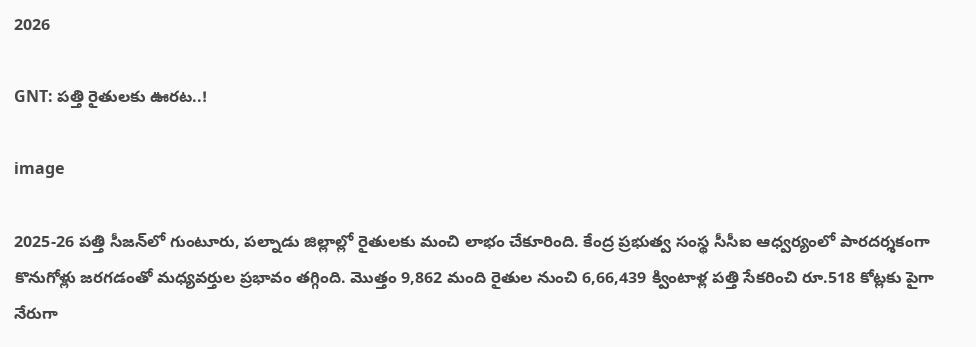2026

GNT: పత్తి రైతులకు ఊరట..!

image

2025-26 పత్తి సీజన్‌లో గుంటూరు, పల్నాడు జిల్లాల్లో రైతులకు మంచి లాభం చేకూరింది. కేంద్ర ప్రభుత్వ సంస్థ సీసీఐ ఆధ్వర్యంలో పారదర్శకంగా కొనుగోళ్లు జరగడంతో మధ్యవర్తుల ప్రభావం తగ్గింది. మొత్తం 9,862 మంది రైతుల నుంచి 6,66,439 క్వింటాళ్ల పత్తి సేకరించి రూ.518 కోట్లకు పైగా నేరుగా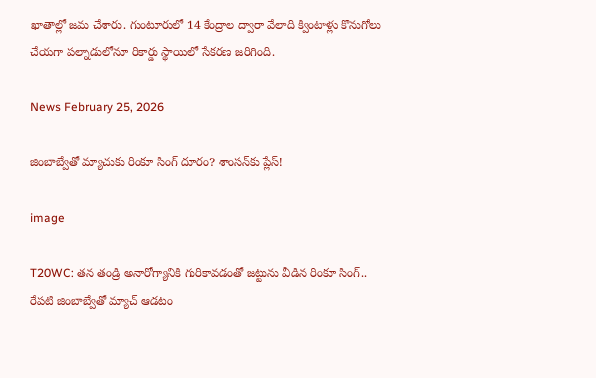ఖాతాల్లో జమ చేశారు. గుంటూరులో 14 కేంద్రాల ద్వారా వేలాది క్వింటాళ్లు కొనుగోలు చేయగా పల్నాడులోనూ రికార్డు స్థాయిలో సేకరణ జరిగింది.

News February 25, 2026

జింబాబ్వేతో మ్యాచుకు రింకూ సింగ్ దూరం? శాంసన్‌కు ప్లేస్!

image

T20WC: తన తండ్రి అనారోగ్యానికి గురికావడంతో జట్టును వీడిన రింకూ సింగ్.. రేపటి జింబాబ్వేతో మ్యాచ్ ఆడటం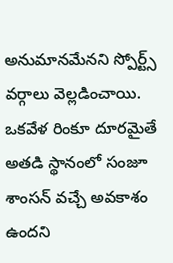అనుమానమేనని స్పోర్ట్స్ వర్గాలు వెల్లడించాయి. ఒకవేళ రింకూ దూరమైతే అతడి స్థానంలో సంజూ శాంసన్ వచ్చే అవకాశం ఉందని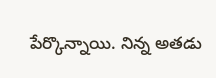పేర్కొన్నాయి. నిన్న అతడు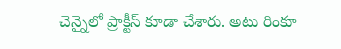చెన్నైలో ప్రాక్టీస్ కూడా చేశారు. అటు రింకూ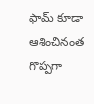ఫామ్ కూడా ఆశించినంత గొప్పగా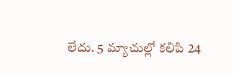లేదు. 5 మ్యాచుల్లో కలిపి 24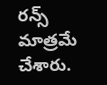రన్స్ మాత్రమే చేశారు.